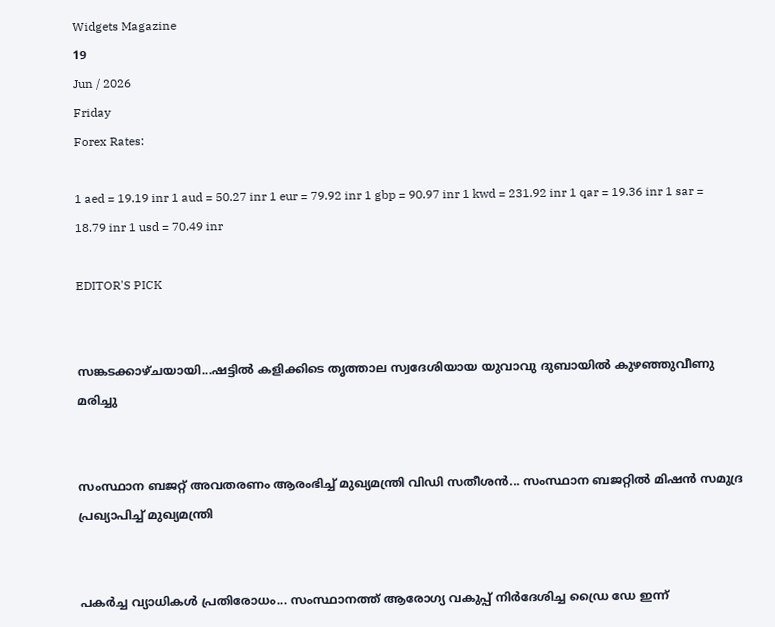Widgets Magazine
19
Jun / 2026
Friday
Forex Rates:

1 aed = 19.19 inr 1 aud = 50.27 inr 1 eur = 79.92 inr 1 gbp = 90.97 inr 1 kwd = 231.92 inr 1 qar = 19.36 inr 1 sar = 18.79 inr 1 usd = 70.49 inr

EDITOR'S PICK


സങ്കടക്കാഴ്ചയായി...ഷട്ടിൽ കളിക്കിടെ തൃത്താല സ്വദേശിയായ യുവാവു ദുബായിൽ കുഴഞ്ഞുവീണു മരിച്ചു


സംസ്ഥാന ബജറ്റ് അവതരണം ആരംഭിച്ച് മുഖ്യമന്ത്രി വിഡി സതീശൻ... സംസ്ഥാന ബജറ്റിൽ മിഷൻ സമുദ്ര പ്രഖ്യാപിച്ച് മുഖ്യമന്ത്രി


പകർച്ച വ്യാധികൾ പ്രതിരോധം... സംസ്ഥാനത്ത് ആരോഗ്യ വകുപ്പ് നിർദേശിച്ച ഡ്രൈ ഡേ ഇന്ന്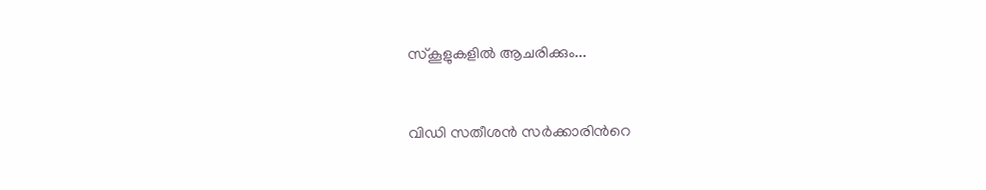സ്‌കൂളുകളിൽ ആചരിക്കും...


വിഡി സതീശൻ സർക്കാരിന്‍റെ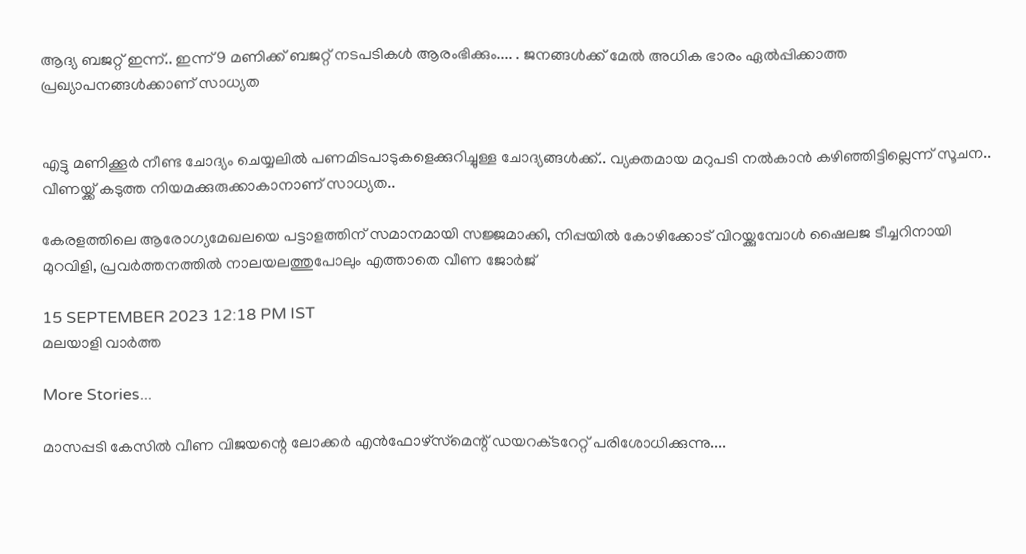ആദ്യ ബജറ്റ് ഇന്ന്.. ഇന്ന് 9 മണിക്ക് ബജറ്റ് നടപടികള്‍ ആരംഭിക്കും.... . ജനങ്ങൾക്ക് മേൽ അധിക ഭാരം ഏൽപ്പിക്കാത്ത പ്രഖ്യാപനങ്ങൾക്കാണ് സാധ്യത


എട്ടു മണിക്കൂര്‍ നീണ്ട ചോദ്യം ചെയ്യലില്‍ പണമിടപാടുകളെക്കുറിച്ചുള്ള ചോദ്യങ്ങള്‍ക്ക്.. വ്യക്തമായ മറുപടി നല്‍കാന്‍ കഴിഞ്ഞിട്ടില്ലെന്ന് സൂചന.. വീണയ്ക്ക് കടുത്ത നിയമക്കുരുക്കാകാനാണ് സാധ്യത..

കേരളത്തിലെ ആരോഗ്യമേഖലയെ പട്ടാളത്തിന് സമാനമായി സജ്ജമാക്കി, നിപ്പയില്‍ കോഴിക്കോട് വിറയ്ക്കുമ്പോള്‍ ഷൈലജ ടീച്ചറിനായി മുറവിളി, പ്രവർത്തനത്തിൽ നാലയലത്തുപോലും എത്താതെ വീണ ജോര്‍ജ്

15 SEPTEMBER 2023 12:18 PM IST
മലയാളി വാര്‍ത്ത

More Stories...

മാസപ്പടി കേസിൽ വീണ വിജയന്റെ ലോക്കർ എൻഫോഴ്‌സ്‌മെന്റ് ഡയറക്‌ടറേറ്റ് പരിശോധിക്കുന്നു....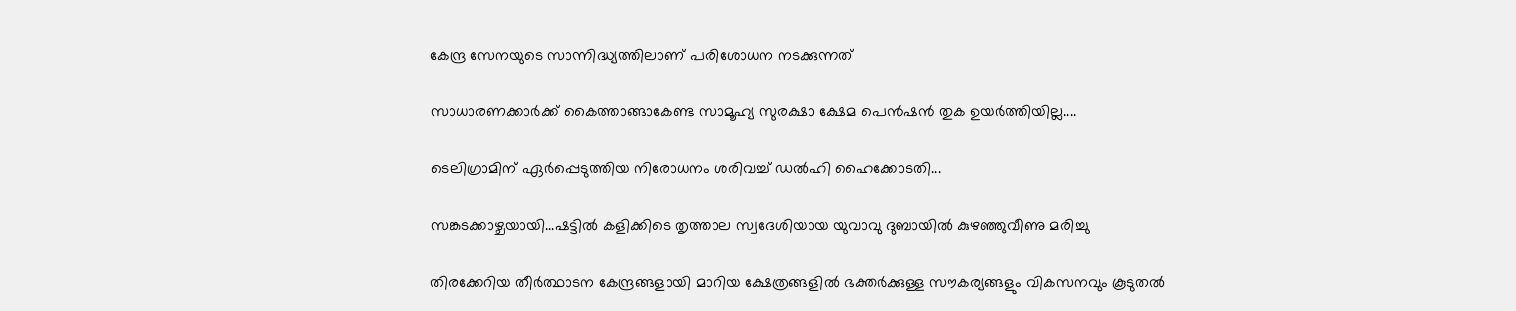കേന്ദ്ര സേനയുടെ സാന്നിദ്ധ്യത്തിലാണ് പരിശോധന നടക്കുന്നത്

സാധാരണക്കാർക്ക് കൈത്താങ്ങാകേണ്ട സാമൂഹ്യ സുരക്ഷാ ക്ഷേമ പെൻഷൻ തുക ഉയർത്തിയില്ല....

ടെലിഗ്രാമിന് ഏർപ്പെടുത്തിയ നിരോധനം ശരിവച്ച് ഡൽഹി ഹൈക്കോടതി...

സങ്കടക്കാഴ്ചയായി...ഷട്ടിൽ കളിക്കിടെ തൃത്താല സ്വദേശിയായ യുവാവു ദുബായിൽ കുഴഞ്ഞുവീണു മരിച്ചു

തിരക്കേറിയ തീർത്ഥാടന കേന്ദ്രങ്ങളായി മാറിയ ക്ഷേത്രങ്ങളിൽ ഭക്തർക്കുള്ള സൗകര്യങ്ങളും വികസനവും കൂടുതൽ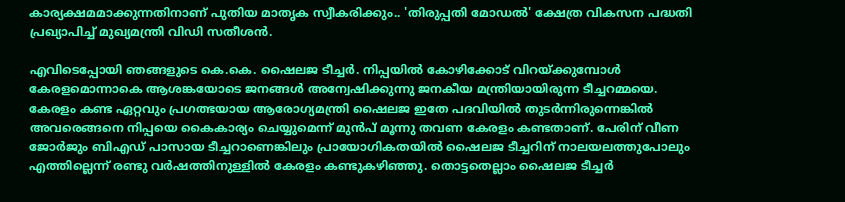കാര്യക്ഷമമാക്കുന്നതിനാണ് പുതിയ മാതൃക സ്വീകരിക്കും.. 'തിരുപ്പതി മോഡൽ' ക്ഷേത്ര വികസന പദ്ധതി പ്രഖ്യാപിച്ച് മുഖ്യമന്ത്രി വിഡി സതീശൻ.

എവിടെപ്പോയി ഞങ്ങളുടെ കെ.കെ. ഷൈലജ ടീച്ചര്‍. നിപ്പയില്‍ കോഴിക്കോട് വിറയ്ക്കുമ്പോള്‍ കേരളമൊന്നാകെ ആശങ്കയോടെ ജനങ്ങള്‍ അന്വേഷിക്കുന്നു ജനകീയ മന്ത്രിയായിരുന്ന ടീച്ചറമ്മയെ. കേരളം കണ്ട ഏറ്റവും പ്രഗത്ഭയായ ആരോഗ്യമന്ത്രി ഷൈലജ ഇതേ പദവിയില്‍ തുടര്‍ന്നിരുന്നെങ്കില്‍ അവരെങ്ങനെ നിപ്പയെ കൈകാര്യം ചെയ്യുമെന്ന് മുന്‍പ് മൂന്നു തവണ കേരളം കണ്ടതാണ്. പേരിന് വീണ ജോര്‍ജും ബിഎഡ് പാസായ ടീച്ചറാണെങ്കിലും പ്രായോഗികതയില്‍ ഷൈലജ ടീച്ചറിന് നാലയലത്തുപോലും എത്തില്ലെന്ന് രണ്ടു വര്‍ഷത്തിനുള്ളില്‍ കേരളം കണ്ടുകഴിഞ്ഞു. തൊട്ടതെല്ലാം ഷൈലജ ടീച്ചര്‍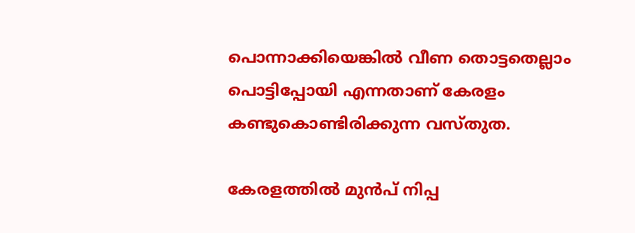പൊന്നാക്കിയെങ്കില്‍ വീണ തൊട്ടതെല്ലാം പൊട്ടിപ്പോയി എന്നതാണ് കേരളം കണ്ടുകൊണ്ടിരിക്കുന്ന വസ്തുത.

കേരളത്തില്‍ മുന്‍പ് നിപ്പ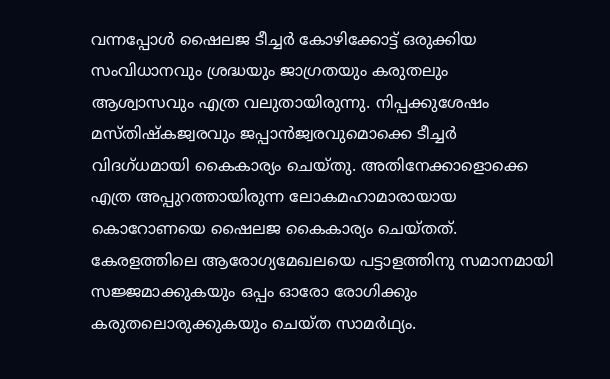വന്നപ്പോള്‍ ഷൈലജ ടീച്ചര്‍ കോഴിക്കോട്ട് ഒരുക്കിയ സംവിധാനവും ശ്രദ്ധയും ജാഗ്രതയും കരുതലും ആശ്വാസവും എത്ര വലുതായിരുന്നു. നിപ്പക്കുശേഷം മസ്തിഷ്‌കജ്വരവും ജപ്പാന്‍ജ്വരവുമൊക്കെ ടീച്ചര്‍ വിദഗ്ധമായി കൈകാര്യം ചെയ്തു. അതിനേക്കാളൊക്കെ എത്ര അപ്പുറത്തായിരുന്ന ലോകമഹാമാരായായ കൊറോണയെ ഷൈലജ കൈകാര്യം ചെയ്തത്. കേരളത്തിലെ ആരോഗ്യമേഖലയെ പട്ടാളത്തിനു സമാനമായി സജ്ജമാക്കുകയും ഒപ്പം ഓരോ രോഗിക്കും കരുതലൊരുക്കുകയും ചെയ്ത സാമര്‍ഥ്യം.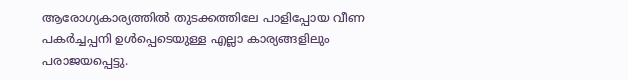ആരോഗ്യകാര്യത്തില്‍ തുടക്കത്തിലേ പാളിപ്പോയ വീണ പകര്‍ച്ചപ്പനി ഉള്‍പ്പെടെയുള്ള എല്ലാ കാര്യങ്ങളിലും പരാജയപ്പെട്ടു.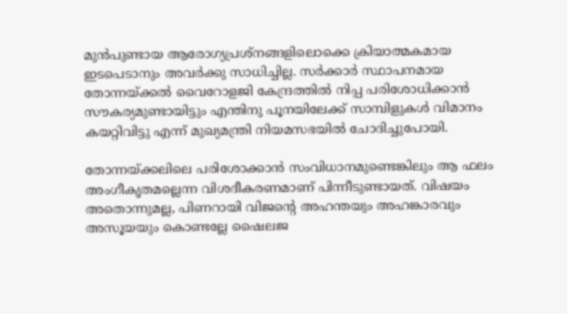മുന്‍പുണ്ടായ ആരോഗ്യപ്രശ്‌നങ്ങളിലൊക്കെ ക്രിയാത്മകമായ ഇടപെടാനും അവര്‍ക്കു സാധിച്ചില്ല. സര്‍ക്കാര്‍ സ്ഥാപനമായ തോന്നയ്ക്കല്‍ വൈറോളജി കേന്ദ്രത്തില്‍ നിപ്പ പരിശോധിക്കാന്‍ സൗകര്യമുണ്ടായിട്ടും എന്തിനു പൂനയിലേക്ക് സാമ്പിളുകള്‍ വിമാനം കയറ്റിവിട്ടു എന്ന് മുഖ്യമന്ത്രി നിയമസഭയില്‍ ചോദിച്ചുപോയി.

തോന്നയ്ക്കലിലെ പരിശോക്കാന്‍ സംവിധാനമുണ്ടെങ്കിലും ആ ഫലം അംഗീകൃതമല്ലെന്ന വിശദീകരണമാണ് പിന്നീടുണ്ടായത്. വിഷയം അതൊന്നുമല്ല, പിണറായി വിജന്റെ അഹന്തയും അഹങ്കാരവും അസൂയയും കൊണ്ടല്ലേ ഷൈലജ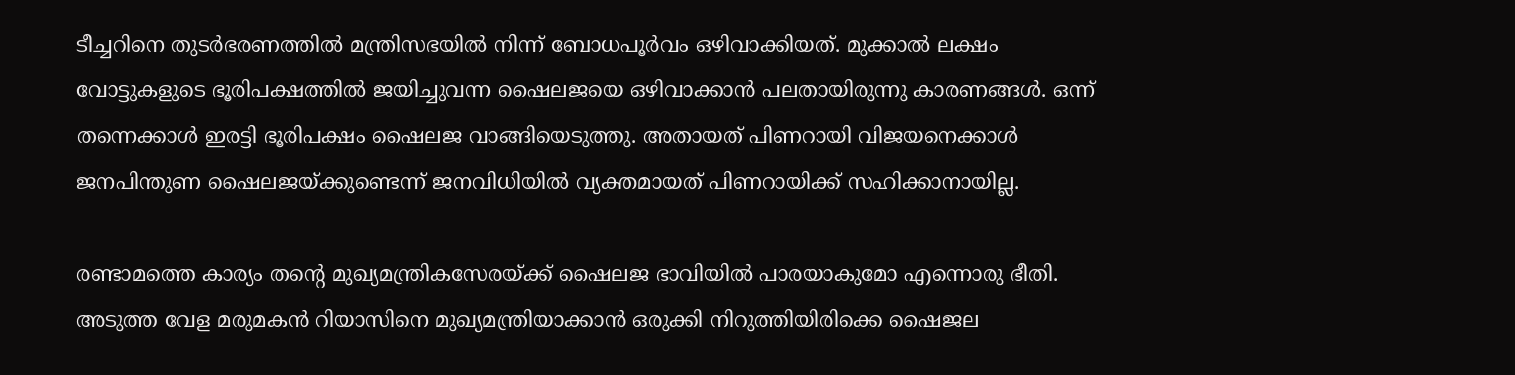ടീച്ചറിനെ തുടര്‍ഭരണത്തില്‍ മന്ത്രിസഭയില്‍ നിന്ന് ബോധപൂര്‍വം ഒഴിവാക്കിയത്. മുക്കാല്‍ ലക്ഷം വോട്ടുകളുടെ ഭൂരിപക്ഷത്തില്‍ ജയിച്ചുവന്ന ഷൈലജയെ ഒഴിവാക്കാന്‍ പലതായിരുന്നു കാരണങ്ങള്‍. ഒന്ന് തന്നെക്കാള്‍ ഇരട്ടി ഭൂരിപക്ഷം ഷൈലജ വാങ്ങിയെടുത്തു. അതായത് പിണറായി വിജയനെക്കാള്‍ ജനപിന്തുണ ഷൈലജയ്ക്കുണ്ടെന്ന് ജനവിധിയില്‍ വ്യക്തമായത് പിണറായിക്ക് സഹിക്കാനായില്ല.

രണ്ടാമത്തെ കാര്യം തന്റെ മുഖ്യമന്ത്രികസേരയ്ക്ക് ഷൈലജ ഭാവിയില്‍ പാരയാകുമോ എന്നൊരു ഭീതി. അടുത്ത വേള മരുമകന്‍ റിയാസിനെ മുഖ്യമന്ത്രിയാക്കാന്‍ ഒരുക്കി നിറുത്തിയിരിക്കെ ഷൈജല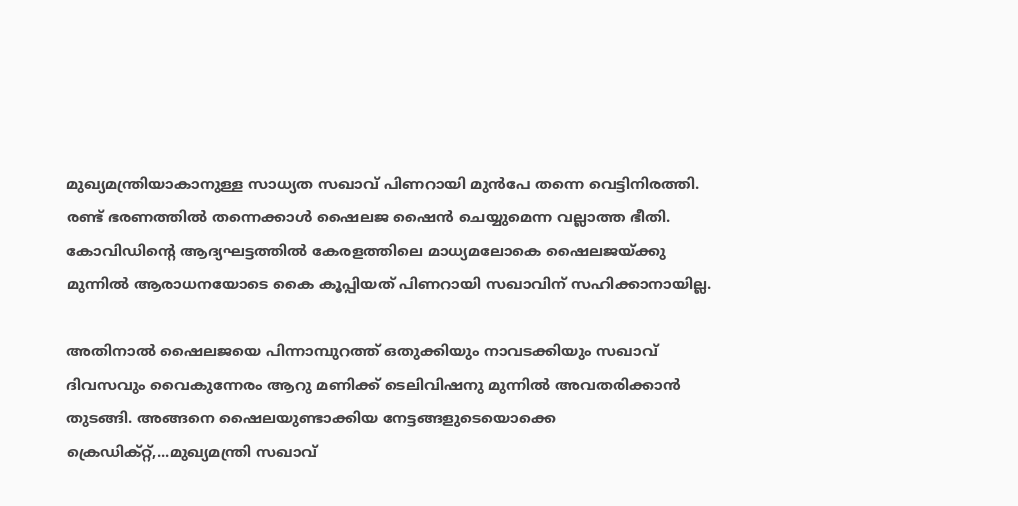മുഖ്യമന്ത്രിയാകാനുള്ള സാധ്യത സഖാവ് പിണറായി മുന്‍പേ തന്നെ വെട്ടിനിരത്തി. രണ്ട് ഭരണത്തില്‍ തന്നെക്കാള്‍ ഷൈലജ ഷൈന്‍ ചെയ്യുമെന്ന വല്ലാത്ത ഭീതി. കോവിഡിന്റെ ആദ്യഘട്ടത്തില്‍ കേരളത്തിലെ മാധ്യമലോകെ ഷൈലജയ്ക്കു മുന്നില്‍ ആരാധനയോടെ കൈ കൂപ്പിയത് പിണറായി സഖാവിന് സഹിക്കാനായില്ല.

അതിനാല്‍ ഷൈലജയെ പിന്നാമ്പുറത്ത് ഒതുക്കിയും നാവടക്കിയും സഖാവ് ദിവസവും വൈകുന്നേരം ആറു മണിക്ക് ടെലിവിഷനു മുന്നില്‍ അവതരിക്കാന്‍ തുടങ്ങി. അങ്ങനെ ഷൈലയുണ്ടാക്കിയ നേട്ടങ്ങളുടെയൊക്കെ ക്രെഡിക്റ്റ്,...മുഖ്യമന്ത്രി സഖാവ്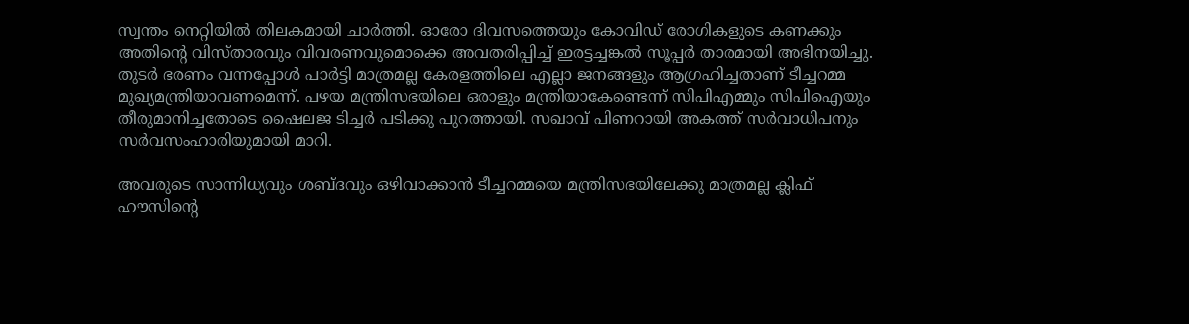സ്വന്തം നെറ്റിയില്‍ തിലകമായി ചാര്‍ത്തി. ഓരോ ദിവസത്തെയും കോവിഡ് രോഗികളുടെ കണക്കും അതിന്റെ വിസ്താരവും വിവരണവുമൊക്കെ അവതരിപ്പിച്ച് ഇരട്ടച്ചങ്കല്‍ സൂപ്പര്‍ താരമായി അഭിനയിച്ചു. തുടര്‍ ഭരണം വന്നപ്പോള്‍ പാര്‍ട്ടി മാത്രമല്ല കേരളത്തിലെ എല്ലാ ജനങ്ങളും ആഗ്രഹിച്ചതാണ് ടീച്ചറമ്മ മുഖ്യമന്ത്രിയാവണമെന്ന്. പഴയ മന്ത്രിസഭയിലെ ഒരാളും മന്ത്രിയാകേണ്ടെന്ന് സിപിഎമ്മും സിപിഐയും തീരുമാനിച്ചതോടെ ഷൈലജ ടിച്ചര്‍ പടിക്കു പുറത്തായി. സഖാവ് പിണറായി അകത്ത് സര്‍വാധിപനും സര്‍വസംഹാരിയുമായി മാറി.

അവരുടെ സാന്നിധ്യവും ശബ്ദവും ഒഴിവാക്കാന്‍ ടീച്ചറമ്മയെ മന്ത്രിസഭയിലേക്കു മാത്രമല്ല ക്ലിഫ് ഹൗസിന്റെ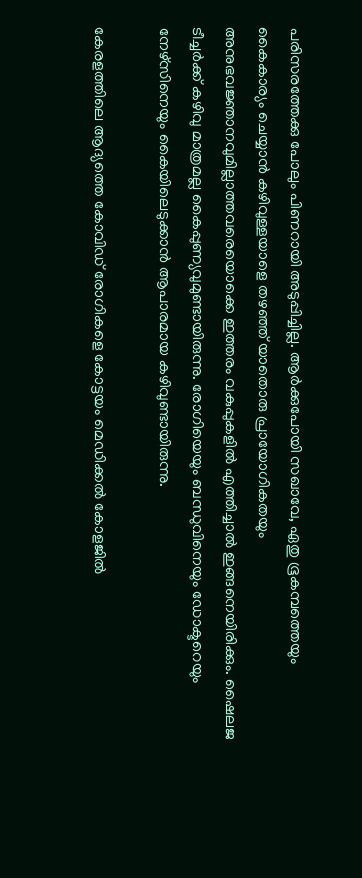പരിസരത്തേക്കു പോലും പിണറായി അടുപ്പിച്ചില്ല. ആര്‍ക്കുപോയി സഖാവേ, ഏതു ഭൂകമ്പത്തെയും കൈകാര്യം ചെയ്യാന്‍ കഴിവുള്ളയാളെ തഴഞ്ഞ് യാതൊരു പ്രായോഗികതയും അനുഭവജ്ഞാനവുമില്ലാത്തവരെയൊക്കെ ഇത്തരം വകുപ്പുകളില്‍ എത്തിച്ചാല്‍ ഇങ്ങനെയിരിക്കും. ഷൈലജ ടീച്ചര്‍ക്ക് കഴിവു മാത്രമല്ല കൈപ്പുണ്യവുമുണ്ടായിരുന്നു. രോഗിയെയും ബന്ധുവിനെയും ഡോക്ടറെയും നേഴ്‌സിനെയും കൈയിലെടുക്കാന്‍ ആപാരമായ കഴിവുണ്ടായിരുന്നു.

കേരളത്തിലെ ആദ്യത്തെ കോവിഡ് രോഗികളെ കോട്ടയം മെഡിക്കല്‍ കോളജില്‍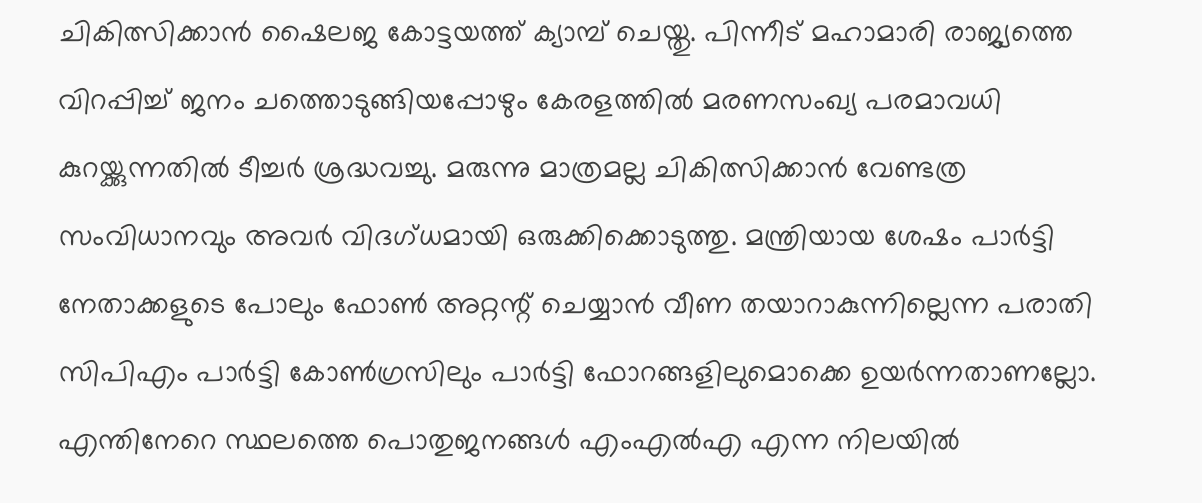ചികിത്സിക്കാന്‍ ഷൈലജ കോട്ടയത്ത് ക്യാമ്പ് ചെയ്തു. പിന്നീട് മഹാമാരി രാജ്യത്തെ വിറപ്പിച്ച് ജനം ചത്തൊടുങ്ങിയപ്പോഴും കേരളത്തില്‍ മരണസംഖ്യ പരമാവധി കുറയ്ക്കുന്നതില്‍ ടീച്ചര്‍ ശ്രദ്ധവച്ചു. മരുന്നു മാത്രമല്ല ചികിത്സിക്കാന്‍ വേണ്ടത്ര സംവിധാനവും അവര്‍ വിദഗ്ധമായി ഒരുക്കിക്കൊടുത്തു. മന്ത്രിയായ ശേഷം പാര്‍ട്ടി നേതാക്കളുടെ പോലും ഫോണ്‍ അറ്റന്റ് ചെയ്യാന്‍ വീണ തയാറാകുന്നില്ലെന്ന പരാതി സിപിഎം പാര്‍ട്ടി കോണ്‍ഗ്രസിലും പാര്‍ട്ടി ഫോറങ്ങളിലുമൊക്കെ ഉയര്‍ന്നതാണല്ലോ. എന്തിനേറെ സ്ഥലത്തെ പൊതുജനങ്ങള്‍ എംഎല്‍എ എന്ന നിലയില്‍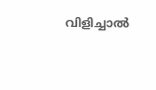വിളിച്ചാല്‍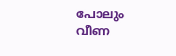പോലും വീണ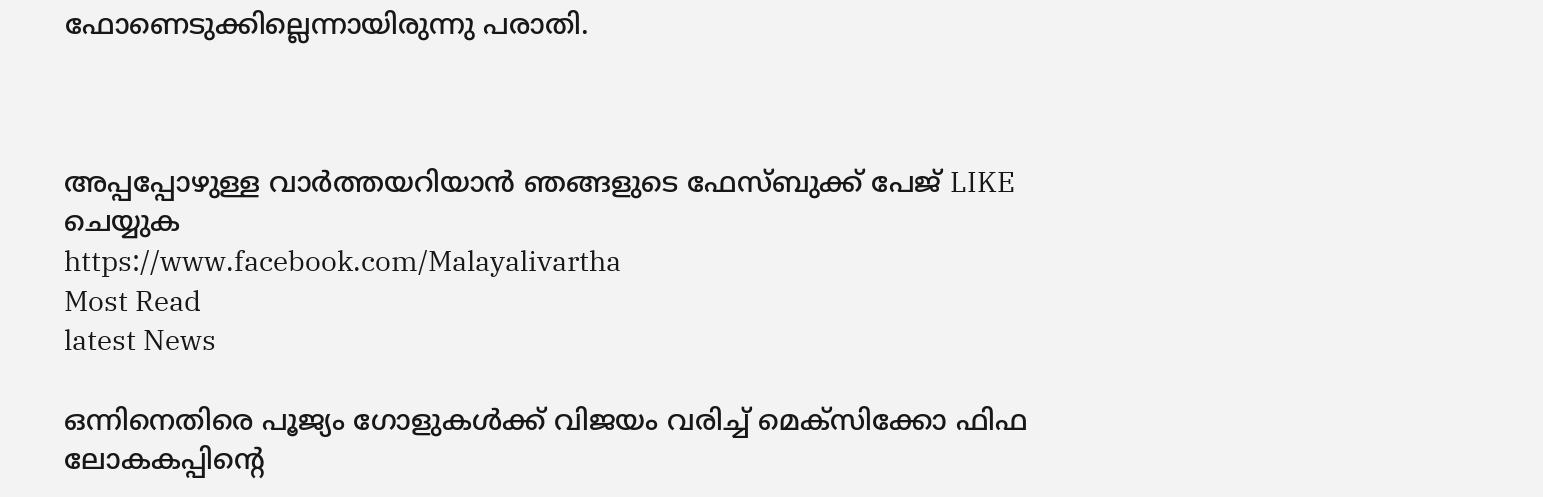ഫോണെടുക്കില്ലെന്നായിരുന്നു പരാതി.



അപ്പപ്പോഴുള്ള വാര്‍ത്തയറിയാന്‍ ഞങ്ങളുടെ ഫേസ്‌ബുക്ക്‌ പേജ് LIKE ചെയ്യുക
https://www.facebook.com/Malayalivartha
Most Read
latest News

ഒന്നിനെതിരെ പൂജ്യം ഗോളുകൾക്ക് വിജയം വരിച്ച് മെക്സിക്കോ ഫിഫ ലോകകപ്പിന്റെ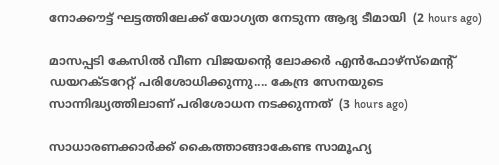നോക്കൗട്ട് ഘട്ടത്തിലേക്ക് യോഗ്യത നേടുന്ന ആദ്യ ടീമായി  (2 hours ago)

മാസപ്പടി കേസിൽ വീണ വിജയന്റെ ലോക്കർ എൻഫോഴ്‌സ്‌മെന്റ് ഡയറക്‌ടറേറ്റ് പരിശോധിക്കുന്നു.... കേന്ദ്ര സേനയുടെ സാന്നിദ്ധ്യത്തിലാണ് പരിശോധന നടക്കുന്നത്  (3 hours ago)

സാധാരണക്കാർക്ക് കൈത്താങ്ങാകേണ്ട സാമൂഹ്യ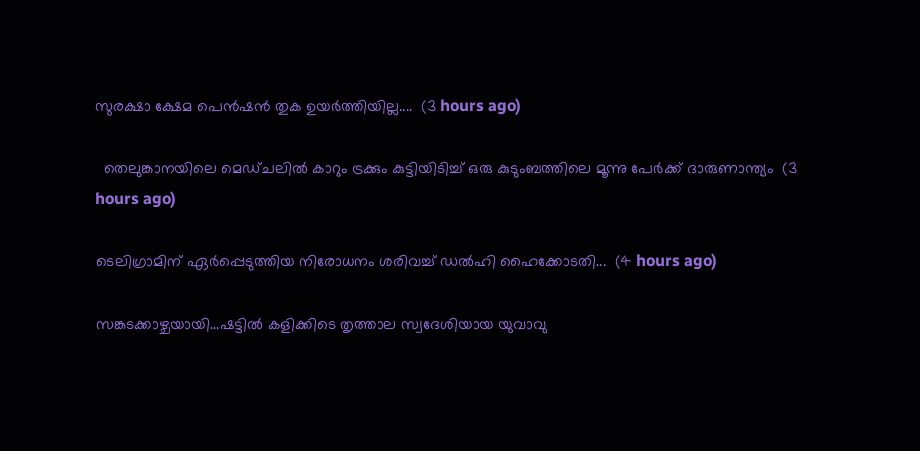സുരക്ഷാ ക്ഷേമ പെൻഷൻ തുക ഉയർത്തിയില്ല....  (3 hours ago)

  തെലുങ്കാനയിലെ മെഡ്ചലിൽ കാറും ട്രക്കും കുട്ടിയിടിച്ച് ഒരു കുടുംബത്തിലെ മൂന്നു പേർക്ക് ദാരുണാന്ത്യം  (3 hours ago)

ടെലിഗ്രാമിന് ഏർപ്പെടുത്തിയ നിരോധനം ശരിവച്ച് ഡൽഹി ഹൈക്കോടതി...  (4 hours ago)

സങ്കടക്കാഴ്ചയായി...ഷട്ടിൽ കളിക്കിടെ തൃത്താല സ്വദേശിയായ യുവാവു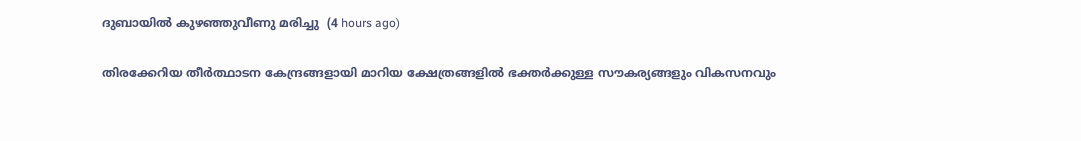ദുബായിൽ കുഴഞ്ഞുവീണു മരിച്ചു  (4 hours ago)

തിരക്കേറിയ തീർത്ഥാടന കേന്ദ്രങ്ങളായി മാറിയ ക്ഷേത്രങ്ങളിൽ ഭക്തർക്കുള്ള സൗകര്യങ്ങളും വികസനവും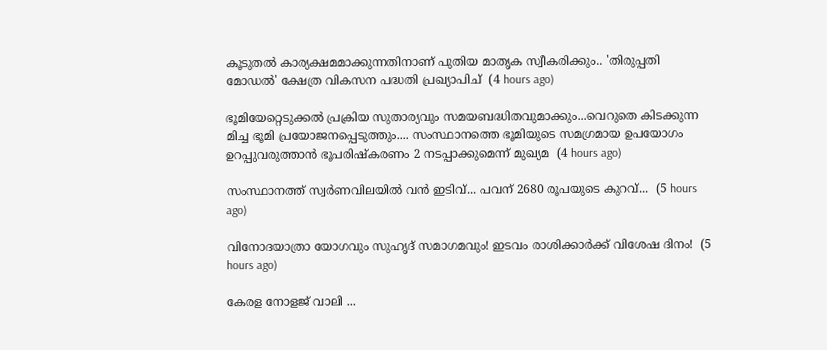കൂടുതൽ കാര്യക്ഷമമാക്കുന്നതിനാണ് പുതിയ മാതൃക സ്വീകരിക്കും.. 'തിരുപ്പതി മോഡൽ' ക്ഷേത്ര വികസന പദ്ധതി പ്രഖ്യാപിച്  (4 hours ago)

ഭൂമിയേറ്റെടുക്കൽ പ്രക്രിയ സുതാര്യവും സമയബദ്ധിതവുമാക്കും...വെറുതെ കിടക്കുന്ന മിച്ച ഭൂമി പ്രയോജനപ്പെടുത്തും.... സംസ്ഥാനത്തെ ഭൂമിയുടെ സമഗ്രമായ ഉപയോഗം ഉറപ്പുവരുത്താൻ ഭൂപരിഷ്‌കരണം 2 നടപ്പാക്കുമെന്ന് മുഖ്യമ  (4 hours ago)

സംസ്ഥാനത്ത് സ്വര്‍ണവിലയില്‍ വന്‍ ഇടിവ്... പവന് 2680 രൂപയുടെ കുറവ്...  (5 hours ago)

വിനോദയാത്രാ യോഗവും സുഹൃദ് സമാഗമവും! ഇടവം രാശിക്കാർക്ക് വിശേഷ ദിനം!  (5 hours ago)

കേരള നോളജ് വാലി ...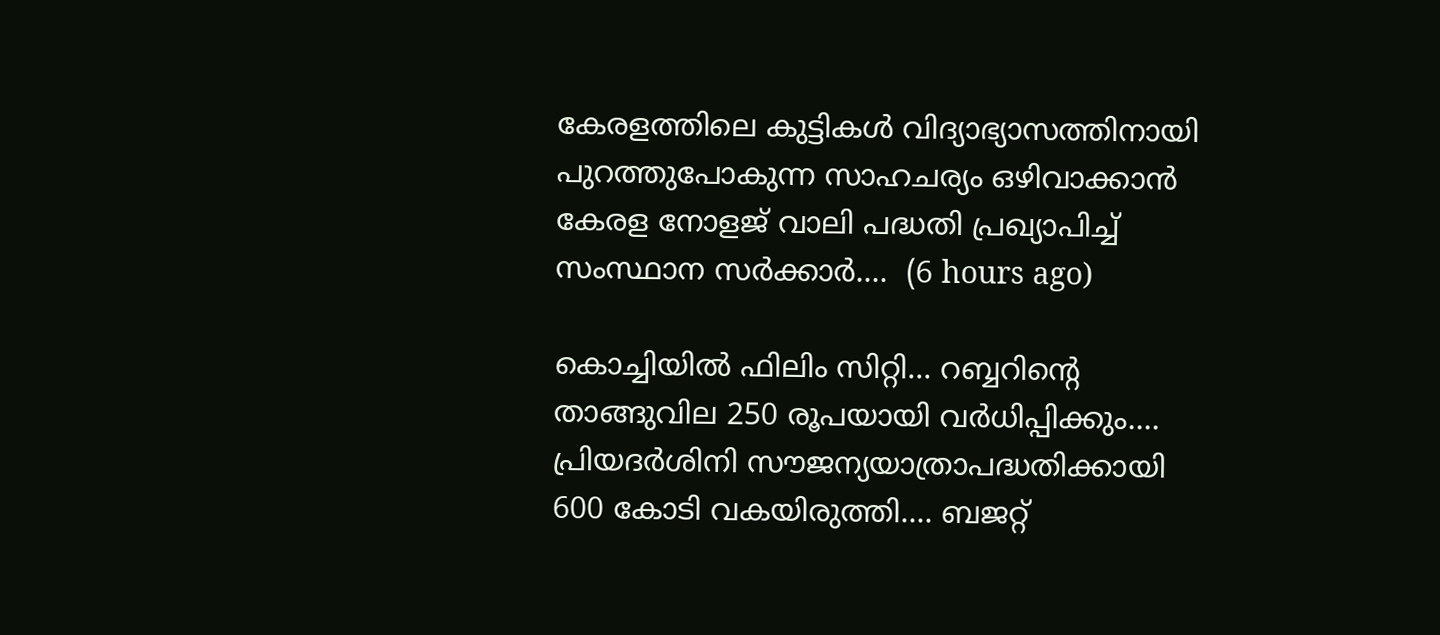കേരളത്തിലെ കുട്ടികൾ വിദ്യാഭ്യാസത്തിനായി പുറത്തുപോകുന്ന സാഹചര്യം ഒഴിവാക്കാൻ കേരള നോളജ് വാലി പദ്ധതി പ്രഖ്യാപിച്ച് സംസ്ഥാന സർക്കാർ....  (6 hours ago)

കൊച്ചിയില്‍ ഫിലിം സിറ്റി... റബ്ബറിന്റെ താങ്ങുവില 250 രൂപയായി വർധിപ്പിക്കും.... പ്രിയദർശിനി സൗജന്യയാത്രാപദ്ധതിക്കായി 600 കോടി വകയിരുത്തി.... ബജറ്റ്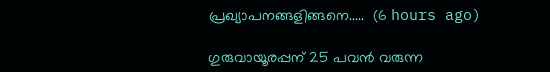പ്രഖ്യാപനങ്ങളിങ്ങനെ.....  (6 hours ago)

ഗുരുവായൂരപ്പന് 25 പവൻ വരുന്ന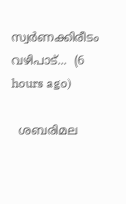സ്വർണക്കിരീടം വഴിപാട്...  (6 hours ago)

  ശബരിമല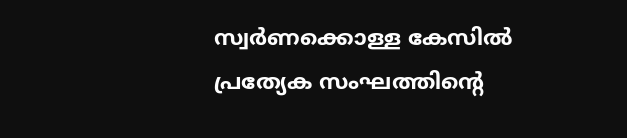സ്വർണക്കൊള്ള കേസിൽ പ്രത്യേക സംഘത്തിന്റെ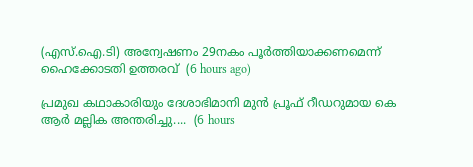(എസ്.ഐ.ടി) അന്വേഷണം 29നകം പൂർത്തിയാക്കണമെന്ന് ഹൈക്കോടതി ഉത്തരവ്  (6 hours ago)

പ്രമുഖ കഥാകാരിയും ദേശാഭിമാനി മുൻ പ്രൂഫ് റീഡറുമായ കെ ആർ മല്ലിക അന്തരിച്ചു....  (6 hours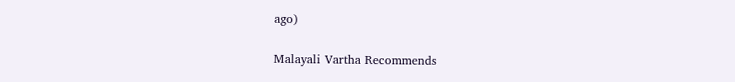ago)

Malayali Vartha Recommends